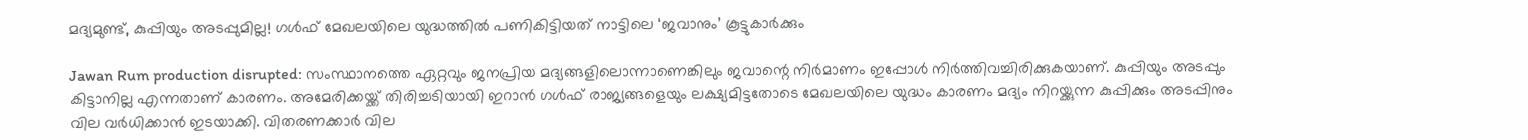മദ്യമുണ്ട്, കുപ്പിയും അ‌ടപ്പുമില്ല! ഗൾഫ് മേഖലയിലെ യുദ്ധത്തിൽ പണികിട്ടിയത് നാട്ടിലെ ‘ജവാനും’ കൂട്ടുകാർക്കും

Jawan Rum production disrupted: സംസ്ഥാനത്തെ ഏറ്റവും ജനപ്രിയ മദ്യങ്ങളിലൊന്നാണെങ്കിലും ജവാന്റെ നിർമാണം ഇപ്പോൾ നിർത്തിവച്ചിരിക്കുകയാണ്. കുപ്പിയും അ‌ടപ്പും കിട്ടാനില്ല എന്നതാണ് കാരണം. അ‌മേരിക്കയ്ക്ക് തിരിച്ചടിയായി ഇറാൻ ഗൾഫ് രാജ്യങ്ങളെയും ലക്ഷ്യമിട്ടതോടെ മേഖലയിലെ യുദ്ധം കാരണം മദ്യം നിറയ്ക്കുന്ന കുപ്പിക്കും അടപ്പിനും വില വർധിക്കാൻ ഇടയാക്കി. വിതരണക്കാർ വില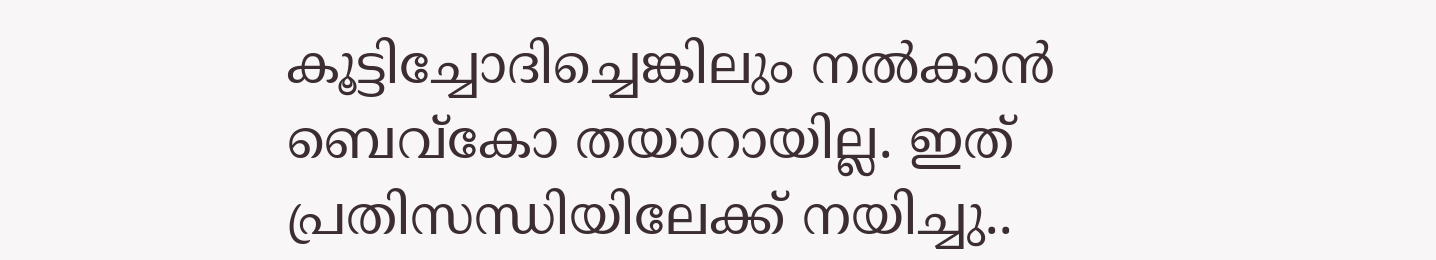കൂട്ടിച്ചോദിച്ചെങ്കിലും നൽകാൻ ബെവ്കോ തയാറായില്ല. ഇത് പ്രതിസന്ധിയിലേക്ക് നയിച്ചു..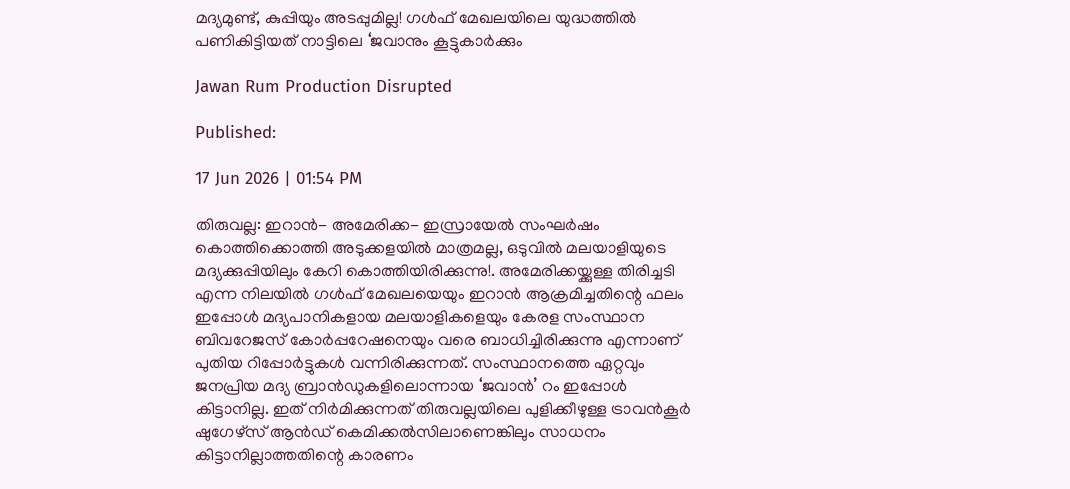മദ്യമുണ്ട്, കുപ്പിയും അ‌ടപ്പുമില്ല! ഗൾഫ് മേഖലയിലെ യുദ്ധത്തിൽ പണികിട്ടിയത് നാട്ടിലെ ‘ജവാനും കൂട്ടുകാർക്കും

Jawan Rum Production Disrupted

Published:

17 Jun 2026 | 01:54 PM

തിരുവല്ല: ഇറാൻ- അ‌മേരിക്ക- ഇസ്രായേൽ സംഘർഷം കൊത്തിക്കൊത്തി അ‌ടുക്കളയിൽ മാത്രമല്ല, ഒടുവിൽ മലയാളിയുടെ മദ്യക്കുപ്പിയിലും കേറി കൊത്തിയിരിക്കുന്നു!. അ‌മേരിക്കയ്ക്കുള്ള തിരിച്ചടി എന്ന നിലയിൽ ഗൾഫ് മേഖലയെയും ഇറാൻ ആക്രമിച്ചതിന്റെ ഫലം ഇപ്പോൾ മദ്യപാനികളായ മലയാളികളെയും കേരള സംസ്ഥാന ബിവറേജസ് കോർപ്പറേഷനെയും വരെ ബാധിച്ചിരിക്കുന്നു എന്നാണ് പുതിയ റിപ്പോർട്ടുകൾ വന്നിരിക്കുന്നത്. സംസ്ഥാനത്തെ ഏറ്റവും ജനപ്രിയ മദ്യ ബ്രാൻഡുകളിലൊന്നായ ‘ജവാൻ’ റം ഇപ്പോൾ കിട്ടാനില്ല. ഇത് നിർമിക്കുന്നത് തിരുവല്ലയിലെ പുളിക്കീഴുള്ള ട്രാവൻകൂർ ഷുഗേഴ്സ് ആൻഡ് കെമിക്കൽസിലാണെങ്കിലും സാധനം കിട്ടാനില്ലാത്തതിന്റെ കാരണം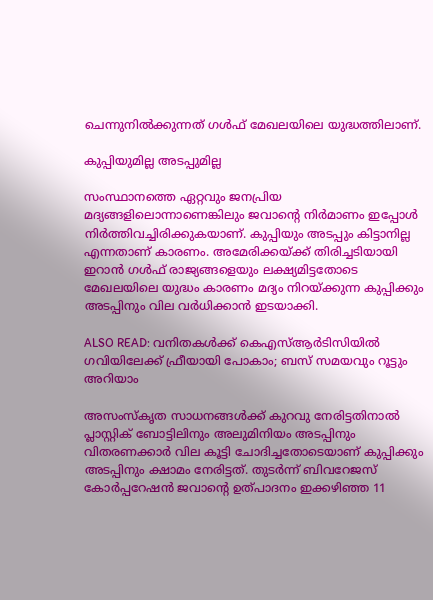ചെന്നുനിൽക്കുന്നത് ഗൾഫ് മേഖലയിലെ യുദ്ധത്തിലാണ്.

കുപ്പിയുമില്ല അ‌ടപ്പുമില്ല

സംസ്ഥാനത്തെ ഏറ്റവും ജനപ്രിയ മദ്യങ്ങളിലൊന്നാണെങ്കിലും ജവാന്റെ നിർമാണം ഇപ്പോൾ നിർത്തിവച്ചിരിക്കുകയാണ്. കുപ്പിയും അ‌ടപ്പും കിട്ടാനില്ല എന്നതാണ് കാരണം. അ‌മേരിക്കയ്ക്ക് തിരിച്ചടിയായി ഇറാൻ ഗൾഫ് രാജ്യങ്ങളെയും ലക്ഷ്യമിട്ടതോടെ മേഖലയിലെ യുദ്ധം കാരണം മദ്യം നിറയ്ക്കുന്ന കുപ്പിക്കും അടപ്പിനും വില വർധിക്കാൻ ഇടയാക്കി.

ALSO READ: വനിതകൾക്ക് കെഎസ്ആർടിസിയിൽ ഗവിയിലേക്ക് ഫ്രീയായി പോകാം; ബസ് സമയവും റൂട്ടും അറിയാം

അസംസ്കൃത സാധനങ്ങൾക്ക് കുറവു നേരിട്ടതിനാൽ പ്ലാസ്റ്റിക് ബോട്ടിലിനും അലുമിനിയം അടപ്പിനും വിതരണക്കാർ വില കൂട്ടി ചോദിച്ചതോടെയാണ് കുപ്പിക്കും അ‌ടപ്പിനും ക്ഷാമം നേരിട്ടത്. തുടർന്ന് ബിവറേജസ് കോർപ്പറേഷൻ ജവാന്റെ ഉത്പാദനം ഇക്കഴിഞ്ഞ 11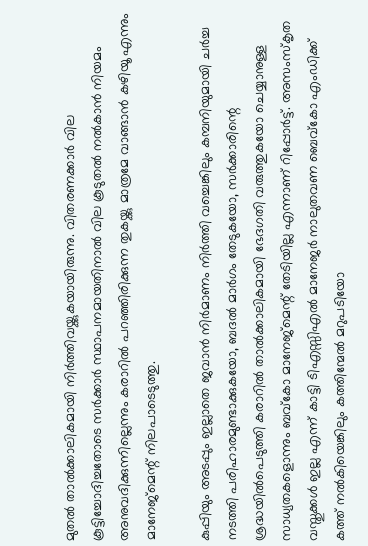മുതൽ താൽക്കാലികമായി നിർത്തിവയ്ക്കുകയായിരുന്നു. വിതരണക്കാർ വില കൂട്ടിച്ചോദിച്ചതോടെ സർക്കാർ സ്ഥാപനമായതിനാൽ വില കൂടുതൽ നൽകാൻ നിയമം അനുവദിക്കുന്നില്ലെന്നും കരാറിൽ പറഞ്ഞിരിക്കുന്ന തുകയ്ക്കു മാത്രമേ വാങ്ങാൻ കഴിയൂ എന്നും മാനേജ്മെന്റ് നിലപാടെടുത്തു.

കുപ്പിയും അ‌ടപ്പും ഇല്ലാതെ ജവാൻ നിർമാണം നിർത്തി വച്ചെങ്കിലും കമ്പനിയുമായി ചർച്ച നടത്തി പരിഹാരമുണ്ടാക്കുകയോ, ബദൽ മാർഗം തേടുകയോ, സർക്കാരിന്റെ ശ്രദ്ധയിൽപെടുത്തി കരാറിൽ താൽക്കാലികമായി ഭേദഗതി വരുത്തുകയോ ചെയ്യാനുള്ള സാധ്യതകളൊന്നും ബവ്കോ മാനേജ്മെന്റ് തേടിയില്ല എന്നാണ് റിപ്പോർട്ട്. അ‌സംസ്കൃത വസ്തുക്കൾ ഇല്ല എന്ന് കാട്ടി ടിഎസ്സിഎൽ മാനേജർ നാലുതവണ ബെവ്കോ എംഡിക്ക് കത്ത് നൽകിയെങ്കിലും കത്തിന്മേൽ മറുപടിയോ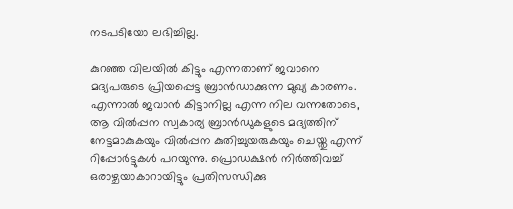നടപടിയോ ലഭിച്ചില്ല.

കുറഞ്ഞ വിലയിൽ കിട്ടും എന്നതാണ് ജവാനെ മദ്യപരുടെ പ്രിയപ്പെട്ട ബ്രാൻഡാക്കുന്ന മുഖ്യ കാരണം. എന്നാൽ ജവാൻ കിട്ടാനില്ല എന്ന നില വന്നതോടെ, ആ വിൽപ്പന സ്വകാര്യ ബ്രാൻഡുകളുടെ മദ്യത്തിന് നേട്ടമാകുകയും വിൽപ്പന കുതിച്ചുയരുകയും ചെയ്തു എന്ന് റിപ്പോർട്ടുകൾ പറയുന്നു. പ്രൊഡക്ഷൻ നിർത്തിവച്ച് ഒരാഴ്ചയാകാറായിട്ടും പ്രതിസന്ധിക്കു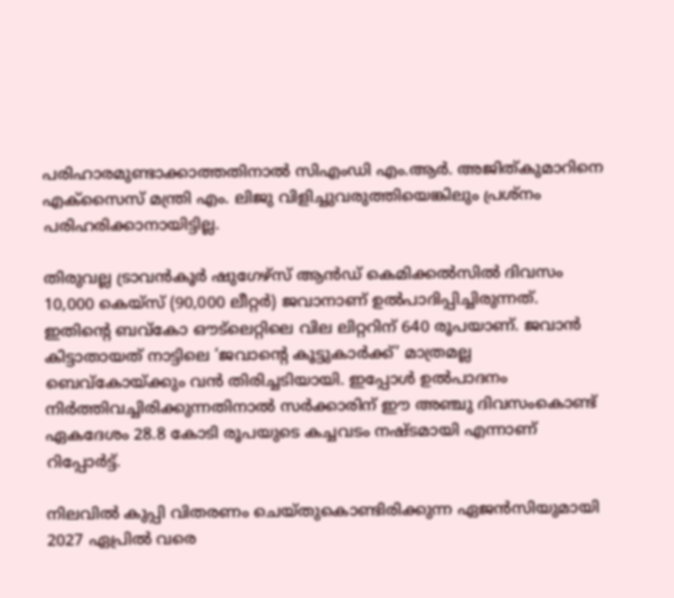പരിഹാരമുണ്ടാക്കാത്തതിനാൽ സിഎംഡി എം.ആർ. അജിത്കുമാറിനെ എക്സൈസ് മന്ത്രി എം. ലിജു വിളിച്ചുവരുത്തിയെങ്കിലും പ്രശ്നം പരിഹരിക്കാനായിട്ടില്ല.

തിരുവല്ല ട്രാവൻകൂർ ഷുഗേഴ്സ് ആൻഡ് കെമിക്കൽസിൽ ദിവസം 10,000 കെയ്സ് (90,000 ലീറ്റർ) ജവാനാണ് ഉൽപാദിപ്പിച്ചിരുന്നത്. ഇതിന്റെ ബവ്കോ ഔട്‌ലെറ്റിലെ വില ലിറ്ററിന് 640 രൂപയാണ്. ജവാൻ കിട്ടാതായത് നാട്ടിലെ ‘ജവാന്റെ കൂട്ടുകാർക്ക്’ മാത്രമല്ല ബെവ്കോയ്ക്കും വൻ തിരിച്ചടിയായി. ഇപ്പോൾ ഉൽപാദനം നിർത്തിവച്ചിരിക്കുന്നതിനാൽ സർക്കാരിന് ഈ അഞ്ചു ദിവസംകൊണ്ട് ഏകദേശം 28.8 കോടി രൂപയുടെ കച്ചവടം നഷ്ടമായി എന്നാണ് റിപ്പോർട്ട്.

നിലവിൽ കുപ്പി വിതരണം ചെയ്തുകൊണ്ടിരിക്കുന്ന ഏജൻസിയുമായി 2027 ഏപ്രിൽ വരെ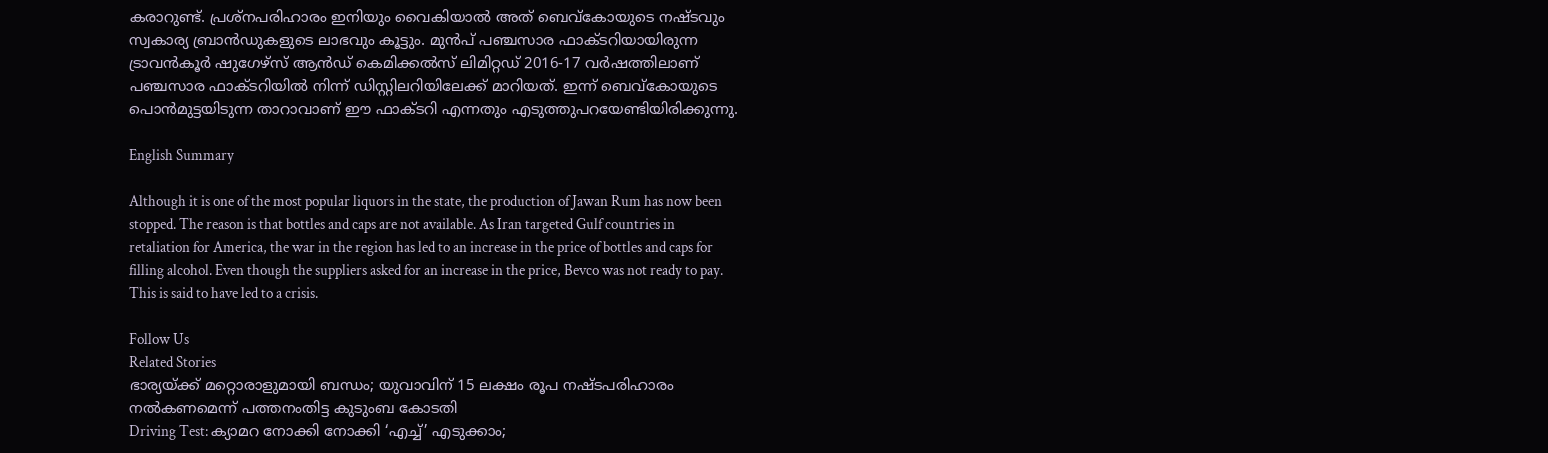കരാറുണ്ട്. പ്രശ്നപരിഹാരം ഇനിയും വൈകിയാൽ അ‌ത് ബെവ്കോയുടെ നഷ്ടവും സ്വകാര്യ ബ്രാൻഡുകളുടെ ലാഭവും കൂട്ടും. മുൻപ് പഞ്ചസാര ഫാക്ടറിയായിരുന്ന ട്രാവൻകൂർ ഷുഗേഴ്‌സ് ആൻഡ് കെമിക്കൽസ് ലിമിറ്റഡ് 2016-17 വർഷത്തിലാണ് പഞ്ചസാര ഫാക്ടറിയിൽ നിന്ന് ഡിസ്റ്റിലറിയിലേക്ക് മാറിയത്. ഇന്ന് ബെവ്കോയുടെ പൊൻമുട്ടയിടുന്ന താറാവാണ് ഈ ഫാക്ടറി എന്നതും എടുത്തുപറയേണ്ടിയിരിക്കുന്നു.

English Summary

Although it is one of the most popular liquors in the state, the production of Jawan Rum has now been stopped. The reason is that bottles and caps are not available. As Iran targeted Gulf countries in retaliation for America, the war in the region has led to an increase in the price of bottles and caps for filling alcohol. Even though the suppliers asked for an increase in the price, Bevco was not ready to pay. This is said to have led to a crisis.

Follow Us
Related Stories
ഭാര്യയ്ക്ക് മറ്റൊരാളുമായി ബന്ധം; യുവാവിന് 15 ലക്ഷം രൂപ നഷ്ടപരിഹാരം നൽകണമെന്ന് പത്തനംതിട്ട കുടുംബ കോടതി
Driving Test: ക്യാമറ നോക്കി നോക്കി ‘എച്ച്’ എടുക്കാം;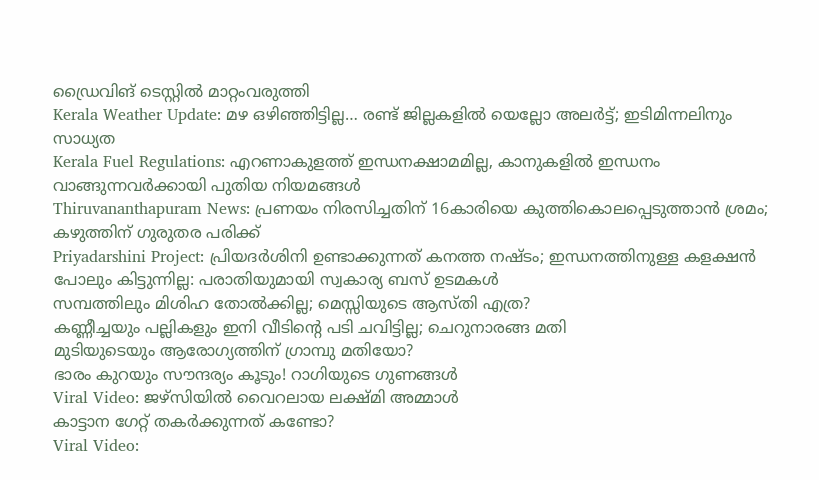ഡ്രൈവിങ് ടെസ്റ്റില്‍ മാറ്റംവരുത്തി
Kerala Weather Update: മഴ ഒഴിഞ്ഞിട്ടില്ല… രണ്ട് ജില്ലകളിൽ യെല്ലോ അലർട്ട്; ഇടിമിന്നലിനും സാധ്യത
Kerala Fuel Regulations: എറണാകുളത്ത് ഇന്ധനക്ഷാമമില്ല, കാനുകളിൽ ഇന്ധനം വാങ്ങുന്നവർക്കായി പുതിയ നിയമങ്ങൾ
Thiruvananthapuram News: പ്രണയം നിരസിച്ചതിന് 16കാരിയെ കുത്തികൊലപ്പെടുത്താൻ ശ്രമം; കഴുത്തിന് ഗുരുതര പരിക്ക്
Priyadarshini Project: പ്രിയദർശിനി ഉണ്ടാക്കുന്നത് കനത്ത നഷ്ടം; ഇന്ധനത്തിനുള്ള കളക്ഷൻ പോലും കിട്ടുന്നില്ല: പരാതിയുമായി സ്വകാര്യ ബസ് ഉടമകൾ
സമ്പത്തിലും മിശിഹ തോല്‍ക്കില്ല; മെസ്സിയുടെ ആസ്തി എത്ര?
കണ്ണീച്ചയും പല്ലികളും ഇനി വീടിന്റെ പടി ചവിട്ടില്ല; ചെറുനാരങ്ങ മതി
മുടിയുടെയും ആരോഗ്യത്തിന് ഗ്രാമ്പു മതിയോ?
ഭാരം കുറയും സൗന്ദര്യം കൂടും! റാഗിയുടെ ഗുണങ്ങൾ
Viral Video: ജഴ്സിയിൽ വൈറലായ ലക്ഷ്മി അമ്മാൾ
കാട്ടാന ഗേറ്റ് തകർക്കുന്നത് കണ്ടോ?
Viral Video: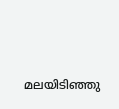മലയിടിഞ്ഞു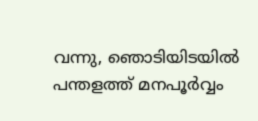വന്നു, ഞൊടിയിടയിൽ
പന്തളത്ത് മനപൂർവ്വം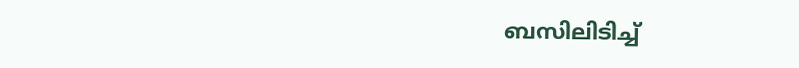ബസിലിടിച്ച്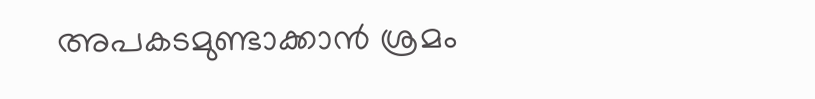അപകടമുണ്ടാക്കാൻ ശ്രമം